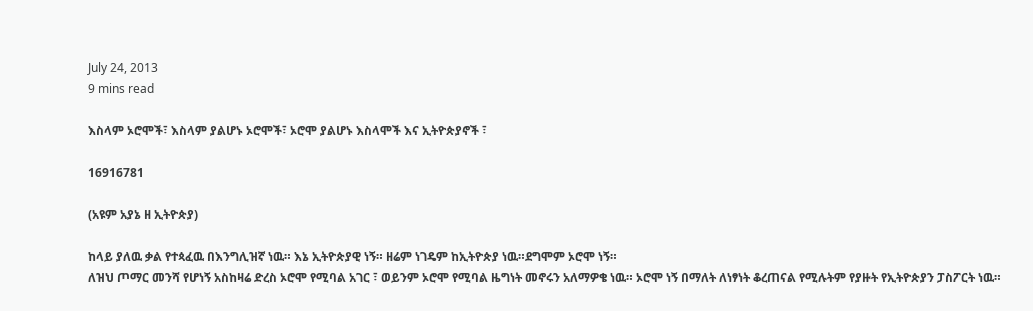July 24, 2013
9 mins read

እስላም ኦሮሞች፣ እስላም ያልሆኑ ኦሮሞች፣ ኦሮሞ ያልሆኑ እስላሞች እና ኢትዮጵያኖች ፣

16916781

(አዩም አያኔ ዘ ኢትዮጵያ)

ከላይ ያለዉ ቃል የተጳፈዉ በእንግሊዝኛ ነዉ። እኔ ኢትዮጵያዊ ነኝ። ዘሬም ነገዴም ከኢትዮጵያ ነዉ።ደግሞም ኦሮሞ ነኝ።
ለዝህ ጦማር መንሻ የሆነኝ አስከዛሬ ድረስ ኦሮሞ የሚባል አገር ፣ ወይንም ኦሮሞ የሚባል ዜግነት መኖሩን አለማዎቄ ነዉ። ኦሮሞ ነኝ በማለት ለነፃነት ቆረጠናል የሚሉትም የያዙት የኢትዮጵያን ፓስፖርት ነዉ።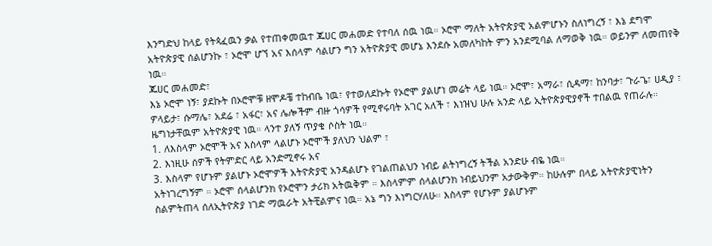እንግድህ ከላይ የትጳፈዉን ቃል የተጠቀመዉተ ጁሀር መሐመድ የተባለ ሰዉ ነዉ። ኦሮሞ ማለት አትዮጵያዊ አልምሆኑን ስለነግረኝ ፣ እኔ ደግሞ አትዮጵያዊ ሰልሆንኩ ፣ ኦሮሞ ሆኘ አና እሰላም ሳልሆን ግን አትዮጵያዊ መሆኔ እንደሱ አመለካከት ምን አንደሚባል ለማወቅ ነዉ። ወይንም ለመጠየቅ ነዉ።
ጁሀር መሐመድ፣
እኔ ኦሮሞ ነኝ፣ ያደኩት በኦሮሞቹ ዘሞዶቼ ተከብቤ ነዉ፣ የተወለደኩት የኦሮሞ ያልሆነ መሬት ላይ ነዉ። ኦሮሞ፣ አማራ፣ ሲዳማ፣ ከንባታ፣ ጉራጌ፣ ሀዲያ ፣ ዎላይታ፣ ሱማሌ፣ አደሬ ፣ አፋር፣ አና ሌሎችም ብዙ ጎሳዎች የሚኖሩባት አገር አለች ፣ እነዝህ ሁሉ አንድ ላይ ኢትዮጵያዊያኖች ተበልዉ የጠራሉ። ዜግነታቸዉም አትዮጵያዊ ነዉ። ላንተ ያለኝ ጥያቄ ሶስት ነዉ።
1. ለእስላም ኦሮሞች አና እስላም ላልሆኑ ኦሮሞች ያለህን ህልም ፣
2. እነዚሁ ሰዎች የትምድር ላይ አንድሚኖሩ አና
3. እስላም የሆኑም ያልሆኑ ኦሮሞዎች አትዮጵያዊ አንዳልሆኑ የገልጠልህን ነብይ ልትነግረኝ ትችል አንድሁ ብዬ ነዉ።
አትነገረግኝም ። ኦሮሞ ሰላልሆንክ የኦሮሞን ታሪክ አትዉቅም ። እስላምም ሰላልሆንክ ነብይህንም አታውቅም። ከሁሉም በላይ አትዮጵያዊነትን ስልምትጠላ ሰለኢትዮጵያ ነገድ ማዉራት አትቺልምና ነዉ። አኔ ግን እነግርሃለሁ። እስላም የሆኑም ያልሆኑም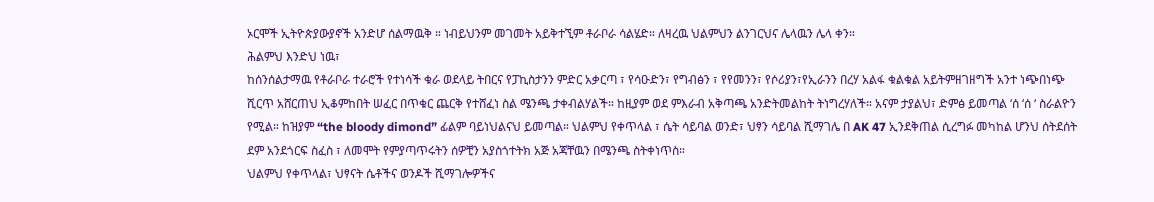ኦርሞች ኢትዮጵያውያኖች አንድሆ ሰልማዉቅ ። ነብይህንም መገመት አይቅተኚም ቶራቦራ ሳልሄድ። ለዛረዉ ህልምህን ልንገርህና ሌላዉን ሌላ ቀን።
ሕልምህ እንድህ ነዉ፣
ከሰንሰልታማዉ የቶራቦራ ተራሮች የተነሳች ቁራ ወደላይ ትበርና የፓኪስታንን ምድር አቃርጣ ፣ የሳዑድን፣ የግብፅን ፣ የየመንን፣ የሶሪያን፣የኢራንን በረሃ አልፋ ቁልቁል አይትምዘገዘግች አንተ ነጭበነጭ ሺርጥ አሸርጠህ ኢቆምከበት ሠፈር በጥቁር ጨርቅ የተሸፈነ ስል ሜንጫ ታቀብልሃልች። ከዚያም ወደ ምእራብ አቅጣጫ አንድትመልከት ትነግረሃለች። አናም ታያልህ፣ ድምፅ ይመጣል ‘ሰ ‘ሰ ‘ ስራልዮን የሚል። ከዝያም “the bloody dimond” ፊልም ባይነህልናህ ይመጣል። ህልምህ የቀጥላል ፣ ሴት ሳይባል ወንድ፣ ህፃን ሳይባል ሺማገሌ በ AK 47 ኢንደቅጠል ሲረግፉ መካከል ሆንህ ሰትደሰት ደም አንደጎርፍ ስፈስ ፣ ለመሞት የምያጣጥሩትን ሰዎቺን አያስጎተትክ አጅ አጃቸዉን በሜንጫ ስትቀነጥስ።
ህልምህ የቀጥላል፣ ህፃናት ሴቶችና ወንዶች ሺማገሎዎችና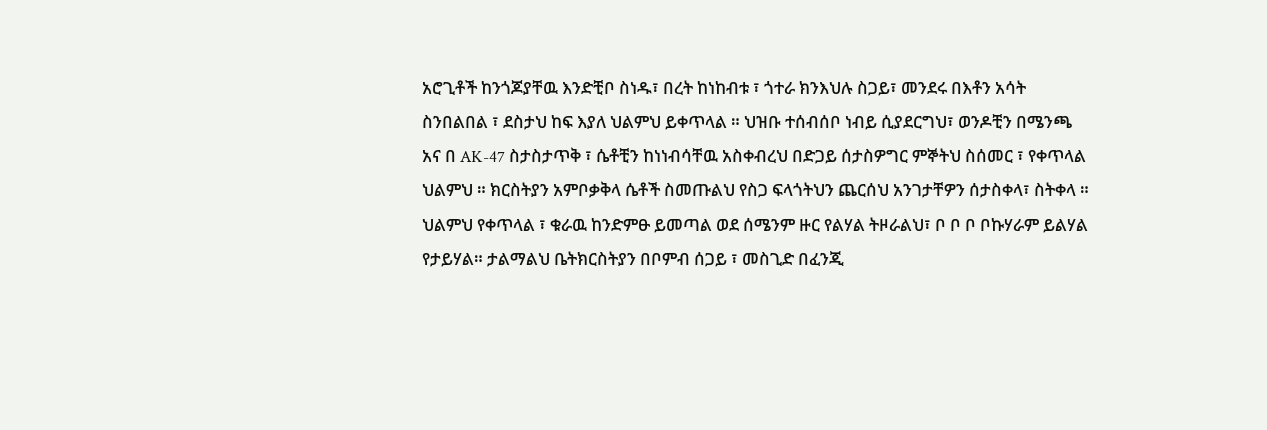አሮጊቶች ከንጎጆያቸዉ እንድቺቦ ስነዱ፣ በረት ከነከብቱ ፣ ጎተራ ክንእህሉ ስጋይ፣ መንደሩ በእቶን አሳት ስንበልበል ፣ ደስታህ ከፍ እያለ ህልምህ ይቀጥላል ። ህዝቡ ተሰብሰቦ ነብይ ሲያደርግህ፣ ወንዶቺን በሜንጫ አና በ AK-47 ስታስታጥቅ ፣ ሴቶቺን ከነነብሳቸዉ አስቀብረህ በድጋይ ሰታስዎግር ምኞትህ ስሰመር ፣ የቀጥላል ህልምህ ። ክርስትያን አምቦቃቅላ ሴቶች ስመጡልህ የስጋ ፍላጎትህን ጨርሰህ አንገታቸዎን ሰታስቀላ፣ ስትቀላ ።
ህልምህ የቀጥላል ፣ ቁራዉ ከንድምፁ ይመጣል ወደ ሰሜንም ዙር የልሃል ትዞራልህ፣ ቦ ቦ ቦ ቦኩሃራም ይልሃል የታይሃል። ታልማልህ ቤትክርስትያን በቦምብ ሰጋይ ፣ መስጊድ በፈንጂ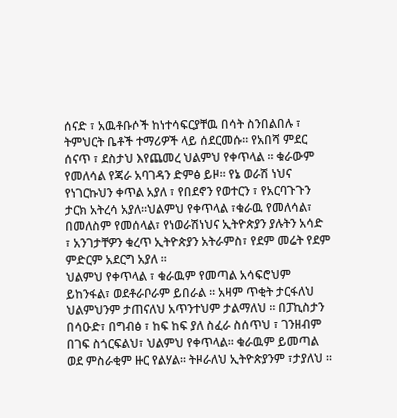ሰናድ ፣ አዉቶቡሶች ከነተሳፍርያቸዉ በሳት ስንበልበሉ ፣ ትምህርት ቤቶች ተማሪዎች ላይ ሰደርመሱ። የአበሻ ምደር ሰናጥ ፣ ደስታህ እየጨመረ ህልምህ የቀጥላል ። ቁራውም የመለሳል የጃራ አባገዳን ድምፅ ይዞ። የኔ ወራሽ ነህና የነገርኩህን ቀጥል አያለ ፣ የበደኖን የወተርን ፣ የአርባጉጉን ታርክ አትረሳ አያለ።ህልምህ የቀጥላል ፣ቁራዉ የመለሳል፣ በመለስም የመሰላል፣ የነወራሽነህና ኢትዮጵያን ያሉትን አሳድ ፣ አንገታቸዎን ቁረጥ ኢትዮጵያን አትራምስ፣ የደም መሬት የደም ምድርም አደርግ አያለ ።
ህልምህ የቀጥላል ፣ ቁራዉም የመጣል አሳፍሮህም ይከንፋል፣ ወደቶራቦራም ይበራል ። አዛም ጥቂት ታርፋለህ ህልምህንም ታጠናለህ አጥንተህም ታልማለህ ። በፓኪስታን በሳዑድ፣ በግብፅ ፣ ከፍ ከፍ ያለ ስፈራ ስሰጥህ ፣ ገንዘብም በገፍ ስጎርፍልህ፣ ህልምህ የቀጥላል። ቁራዉም ይመጣል ወደ ምስራቂም ዙር የልሃል። ትዞራለህ ኢትዮጵያንም ፣ታያለህ ።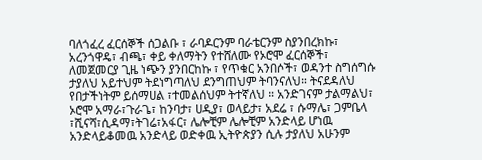ባለጎፈረ ፈርሰኞች ሰጋልቡ ፣ ራባዶርንም ባራቴርንም ስያንበረክኩ፣ አረንጎዋዴ፣ ብጫ፣ ቀይ ቀለማትን የተሸለሙ የኦሮሞ ፈርሰኞች፣ ለመጀመርያ ጊዜ ነጭን ያንበርከኩ ፣ የጥቁር አንበሶች፣ ወዳንተ ስግሰግሱ ታያለህ አይተህም ትደነግጣለህ ደንግጠህም ትባንናለህ። ትናደዳለህ የበታችነትም ይሰማሀል ፣ተመልሰህም ትተኛለህ ። አንድገናም ታልማልህ፣ ኦሮሞ አማራ፣ጉራጌ፣ ከንባታ፣ ሀዲያ፣ ወላይታ፣ አደሬ ፣ ሱማሌ፣ ጋምቤላ ፣ሺናሻ፣ሲዳማ፣ትገሬ፣አፋር፣ ሌሎቺም ሌሎቺም አንድላይ ሆነዉ አንድላይቆመዉ አንድላይ ወድቀዉ ኢትዮጵያን ሲሉ ታያለህ አሁንም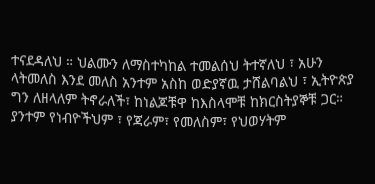ተናደዳለህ ። ህልሙን ለማስተካከል ተመልሰህ ትተኛለህ ፣ አሁን ላትመለስ እንደ መለስ አንተም አስከ ወድያኛዉ ታሸልባልህ ፣ ኢትዮጵያ ግን ለዘላለም ትኖራለች፣ ከነልጆቹዋ ከእስላሞቹ ከክርስትያኞቹ ጋር። ያንተም የነብዮችህም ፣ የጃራም፣ የመለስም፣ የህወሃትም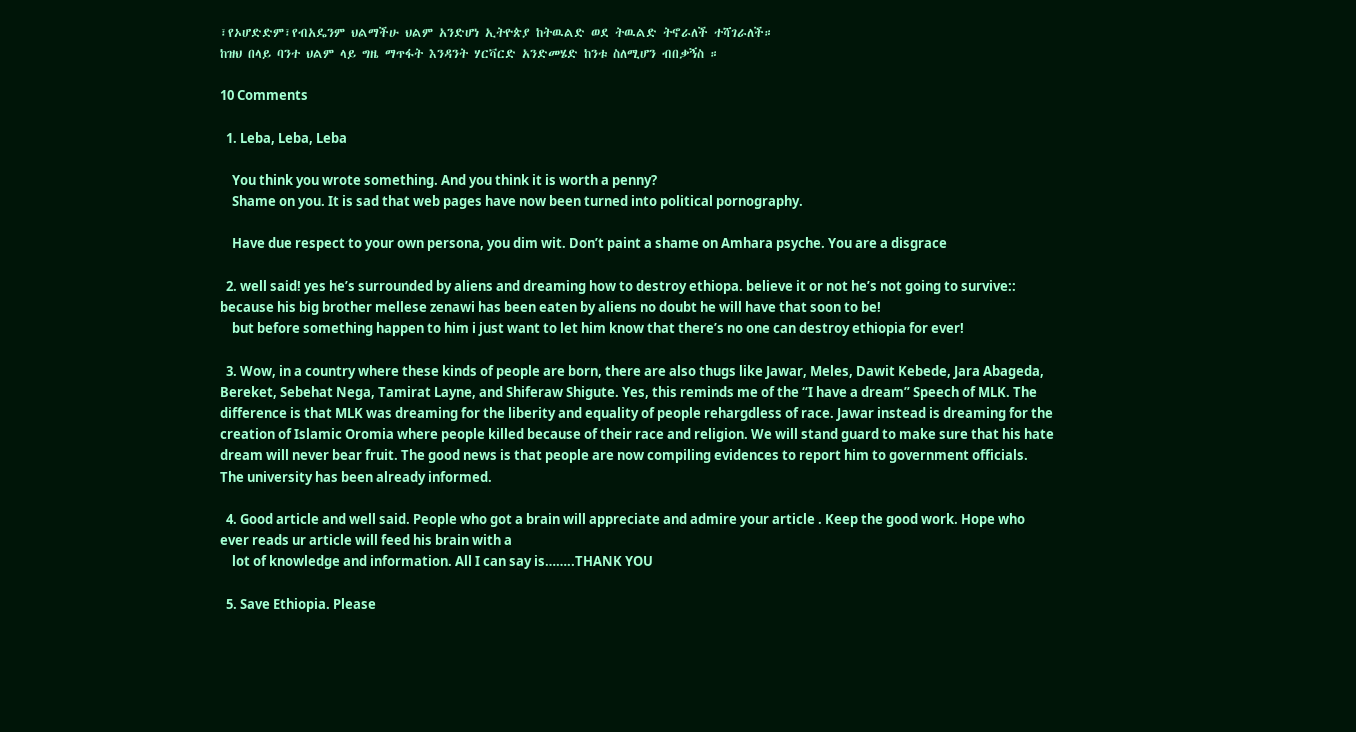፣የኦሆድድም፣የብአዴንም ህልማችሁ ህልም አንድሆነ ኢትዮጵያ ከትዉልድ ወደ ትዉልድ ትኖራለች ተሻገራለች።
ከዝህ በላይ ባንተ ህልም ላይ ግዜ ማጥፋት እንዳንት ሃርቫርድ አንድመሄድ ከንቱ ስለሚሆን ብበቃኝስ ።

10 Comments

  1. Leba, Leba, Leba

    You think you wrote something. And you think it is worth a penny?
    Shame on you. It is sad that web pages have now been turned into political pornography.

    Have due respect to your own persona, you dim wit. Don’t paint a shame on Amhara psyche. You are a disgrace

  2. well said! yes he’s surrounded by aliens and dreaming how to destroy ethiopa. believe it or not he’s not going to survive:: because his big brother mellese zenawi has been eaten by aliens no doubt he will have that soon to be!
    but before something happen to him i just want to let him know that there’s no one can destroy ethiopia for ever!

  3. Wow, in a country where these kinds of people are born, there are also thugs like Jawar, Meles, Dawit Kebede, Jara Abageda, Bereket, Sebehat Nega, Tamirat Layne, and Shiferaw Shigute. Yes, this reminds me of the “I have a dream” Speech of MLK. The difference is that MLK was dreaming for the liberity and equality of people rehargdless of race. Jawar instead is dreaming for the creation of Islamic Oromia where people killed because of their race and religion. We will stand guard to make sure that his hate dream will never bear fruit. The good news is that people are now compiling evidences to report him to government officials. The university has been already informed.

  4. Good article and well said. People who got a brain will appreciate and admire your article . Keep the good work. Hope who ever reads ur article will feed his brain with a
    lot of knowledge and information. All I can say is……..THANK YOU

  5. Save Ethiopia. Please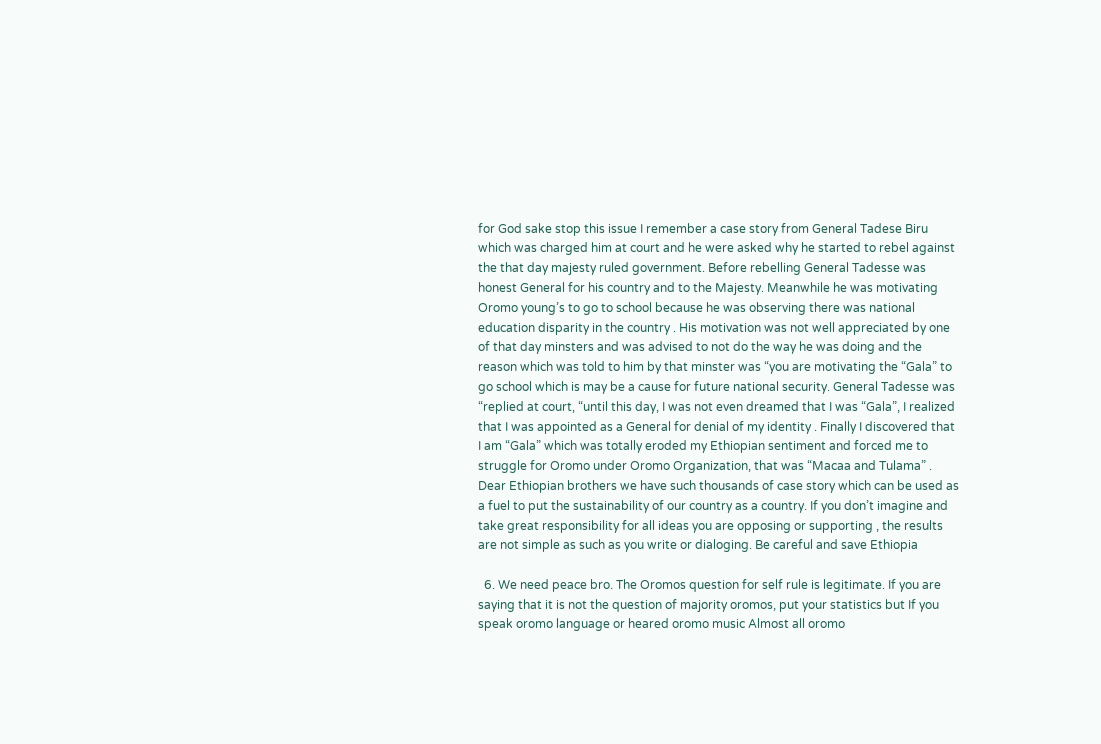for God sake stop this issue I remember a case story from General Tadese Biru which was charged him at court and he were asked why he started to rebel against the that day majesty ruled government. Before rebelling General Tadesse was honest General for his country and to the Majesty. Meanwhile he was motivating Oromo young’s to go to school because he was observing there was national education disparity in the country . His motivation was not well appreciated by one of that day minsters and was advised to not do the way he was doing and the reason which was told to him by that minster was “you are motivating the “Gala” to go school which is may be a cause for future national security. General Tadesse was “replied at court, “until this day, I was not even dreamed that I was “Gala”, I realized that I was appointed as a General for denial of my identity . Finally I discovered that I am “Gala” which was totally eroded my Ethiopian sentiment and forced me to struggle for Oromo under Oromo Organization, that was “Macaa and Tulama” . Dear Ethiopian brothers we have such thousands of case story which can be used as a fuel to put the sustainability of our country as a country. If you don’t imagine and take great responsibility for all ideas you are opposing or supporting , the results are not simple as such as you write or dialoging. Be careful and save Ethiopia

  6. We need peace bro. The Oromos question for self rule is legitimate. If you are saying that it is not the question of majority oromos, put your statistics but If you speak oromo language or heared oromo music Almost all oromo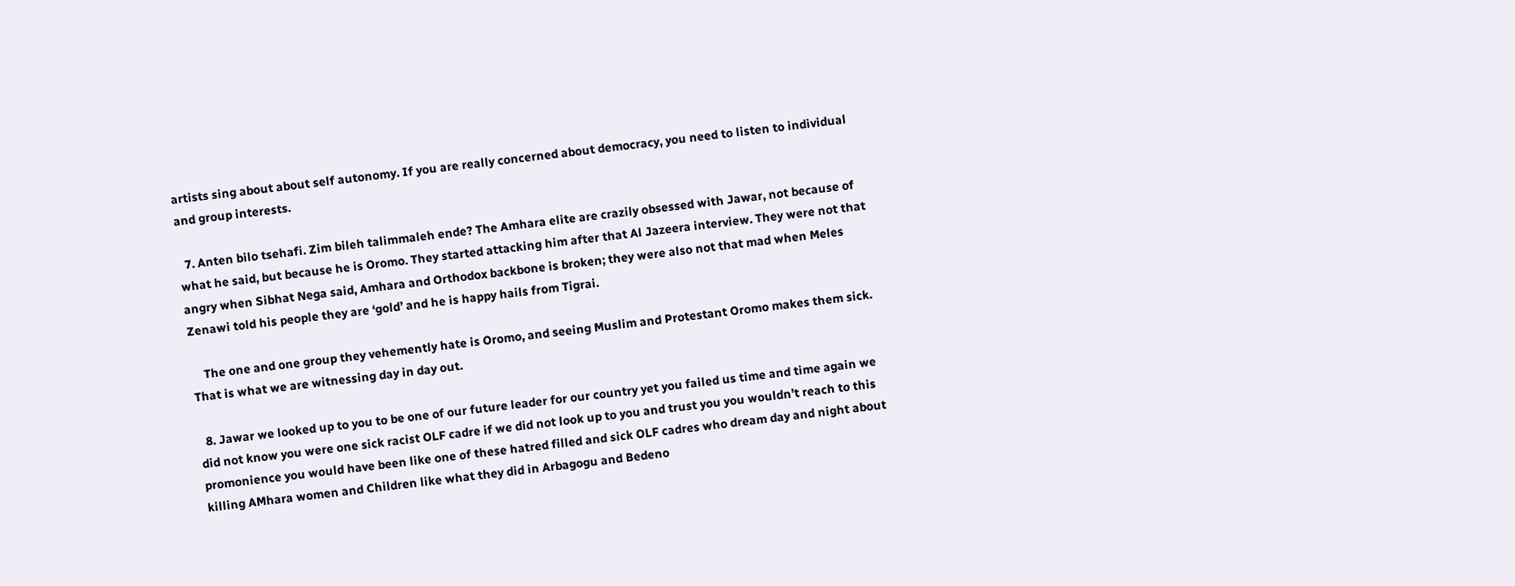artists sing about about self autonomy. If you are really concerned about democracy, you need to listen to individual and group interests.

  7. Anten bilo tsehafi. Zim bileh talimmaleh ende? The Amhara elite are crazily obsessed with Jawar, not because of what he said, but because he is Oromo. They started attacking him after that Al Jazeera interview. They were not that angry when Sibhat Nega said, Amhara and Orthodox backbone is broken; they were also not that mad when Meles Zenawi told his people they are ‘gold’ and he is happy hails from Tigrai.

    The one and one group they vehemently hate is Oromo, and seeing Muslim and Protestant Oromo makes them sick. That is what we are witnessing day in day out.

  8. Jawar we looked up to you to be one of our future leader for our country yet you failed us time and time again we did not know you were one sick racist OLF cadre if we did not look up to you and trust you you wouldn’t reach to this promonience you would have been like one of these hatred filled and sick OLF cadres who dream day and night about killing AMhara women and Children like what they did in Arbagogu and Bedeno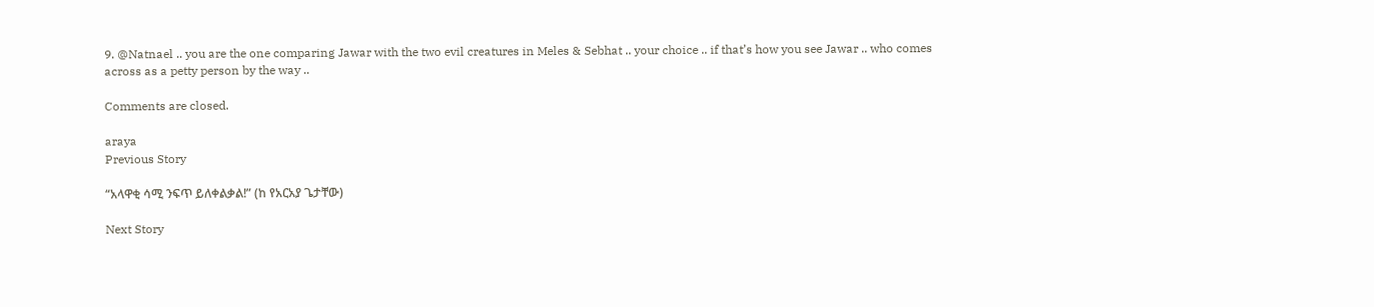9. @Natnael .. you are the one comparing Jawar with the two evil creatures in Meles & Sebhat .. your choice .. if that’s how you see Jawar .. who comes across as a petty person by the way ..

Comments are closed.

araya
Previous Story

“አላዋቂ ሳሚ ንፍጥ ይለቀልቃል!” (ከ የአርአያ ጌታቸው)

Next Story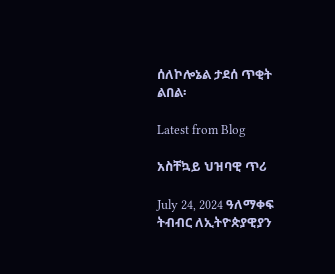ሰለኮሎኔል ታደሰ ጥቂት ልበል፡

Latest from Blog

አስቸኳይ ህዝባዊ ጥሪ

July 24, 2024 ዓለማቀፍ ትብብር ለኢትዮጵያዊያን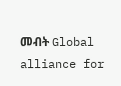መብት Global alliance for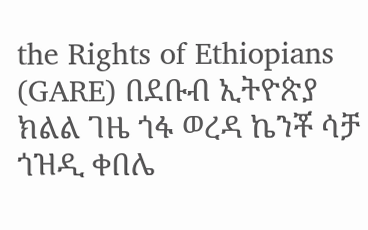the Rights of Ethiopians (GARE) በደቡብ ኢትዮጵያ ክልል ገዜ ጎፋ ወረዳ ኬንቾ ሳቻ ጎዝዲ ቀበሌ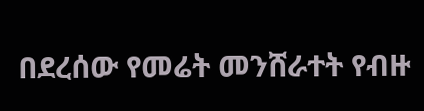በደረሰው የመሬት መንሸራተት የብዙ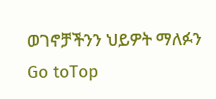ወገኖቻችንን ህይዎት ማለፉን
Go toTop